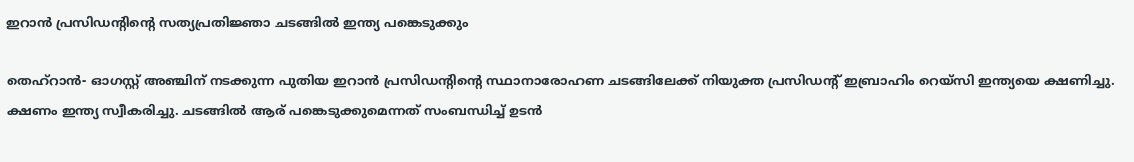ഇറാന്‍ പ്രസിഡന്റിന്റെ സത്യപ്രതിജ്ഞാ ചടങ്ങിൽ ഇന്ത്യ പങ്കെടുക്കും

തെഹ്‌റാന്‍- ഓഗസ്റ്റ് അഞ്ചിന് നടക്കുന്ന പുതിയ ഇറാന്‍ പ്രസിഡന്റിന്റെ സ്ഥാനാരോഹണ ചടങ്ങിലേക്ക് നിയുക്ത പ്രസിഡന്റ് ഇബ്രാഹിം റെയ്‌സി ഇന്ത്യയെ ക്ഷണിച്ചു. ക്ഷണം ഇന്ത്യ സ്വീകരിച്ചു. ചടങ്ങില്‍ ആര് പങ്കെടുക്കുമെന്നത് സംബന്ധിച്ച് ഉടന്‍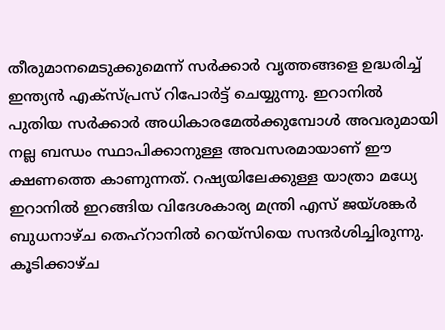തീരുമാനമെടുക്കുമെന്ന് സര്‍ക്കാര്‍ വൃത്തങ്ങളെ ഉദ്ധരിച്ച് ഇന്ത്യന്‍ എക്‌സ്പ്രസ് റിപോർട്ട് ചെയ്യുന്നു. ഇറാനില്‍ പുതിയ സര്‍ക്കാര്‍ അധികാരമേല്‍ക്കുമ്പോള്‍ അവരുമായി നല്ല ബന്ധം സ്ഥാപിക്കാനുള്ള അവസരമായാണ് ഈ ക്ഷണത്തെ കാണുന്നത്. റഷ്യയിലേക്കുള്ള യാത്രാ മധ്യേ ഇറാനില്‍ ഇറങ്ങിയ വിദേശകാര്യ മന്ത്രി എസ് ജയ്ശങ്കര്‍ ബുധനാഴ്ച തെഹ്‌റാനില്‍ റെയ്‌സിയെ സന്ദര്‍ശിച്ചിരുന്നു. കൂടിക്കാഴ്ച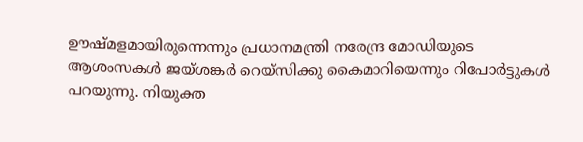ഊഷ്മളമായിരുന്നെന്നും പ്രധാനമന്ത്രി നരേന്ദ്ര മോഡിയുടെ ആശംസകള്‍ ജയ്ശങ്കര്‍ റെയ്‌സിക്കു കൈമാറിയെന്നും റിപോര്‍ട്ടുകള്‍ പറയുന്നു. നിയുക്ത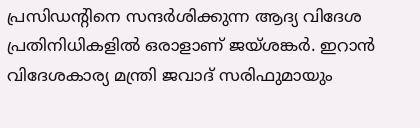പ്രസിഡന്റിനെ സന്ദര്‍ശിക്കുന്ന ആദ്യ വിദേശ പ്രതിനിധികളില്‍ ഒരാളാണ് ജയ്ശങ്കര്‍. ഇറാന്‍ വിദേശകാര്യ മന്ത്രി ജവാദ് സരിഫുമായും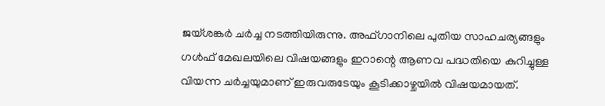ജയ്ശങ്കര്‍ ചര്‍ച്ച നടത്തിയിരുന്നു. അഫ്ഗാനിലെ പുതിയ സാഹചര്യങ്ങളും ഗള്‍ഫ് മേഖലയിലെ വിഷയങ്ങളും ഇറാന്റെ ആണവ പദ്ധതിയെ കുറിച്ചുള്ള വിയന്ന ചര്‍ച്ചയുമാണ് ഇരുവരുടേയും കൂടിക്കാഴ്ചയില്‍ വിഷയമായത്.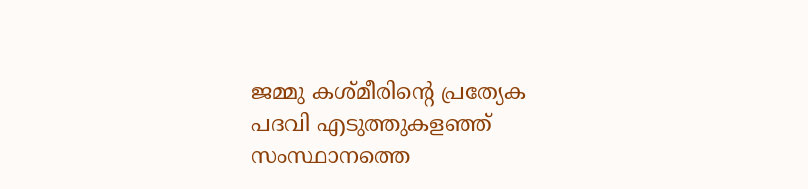ജമ്മു കശ്മീരിന്റെ പ്രത്യേക പദവി എടുത്തുകളഞ്ഞ് സംസ്ഥാനത്തെ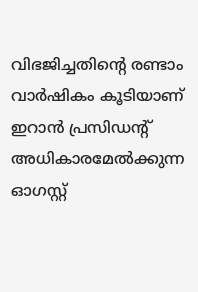വിഭജിച്ചതിന്റെ രണ്ടാം വാര്‍ഷികം കൂടിയാണ് ഇറാന്‍ പ്രസിഡന്റ് അധികാരമേല്‍ക്കുന്ന ഓഗസ്റ്റ്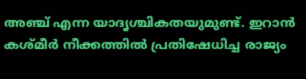അഞ്ച് എന്ന യാദൃശ്ചികതയുമുണ്ട്. ഇറാന്‍ കശ്മീര്‍ നീക്കത്തില്‍ പ്രതിഷേധിച്ച രാജ്യം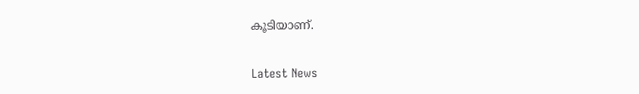കൂടിയാണ്.


Latest News